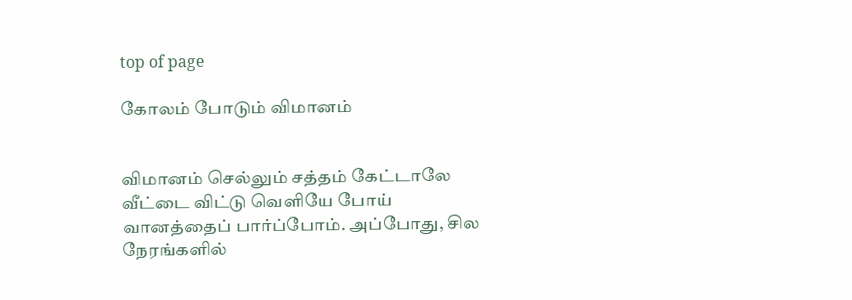top of page

கோலம் போடும் விமானம்


விமானம் செல்லும் சத்தம் கேட்டாலே வீட்டை விட்டு வெளியே போய் வானத்தைப் பார்ப்போம். அப்போது, சில நேரங்களில்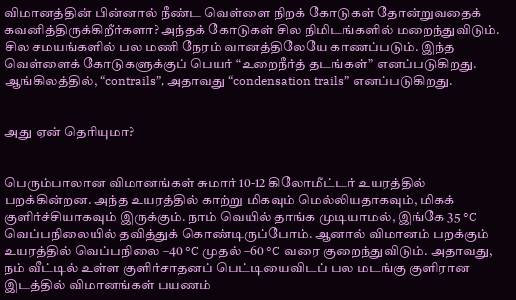விமானத்தின் பின்னால் நீண்ட வெள்ளை நிறக் கோடுகள் தோன்றுவதைக் கவனித்திருக்கிறீர்களா? அந்தக் கோடுகள் சில நிமிடங்களில் மறைந்துவிடும். சில சமயங்களில் பல மணி நேரம் வானத்திலேயே காணப்படும். இந்த வெள்ளைக் கோடுகளுக்குப் பெயர் “உறைநீர்த் தடங்கள்” எனப்படுகிறது. ஆங்கிலத்தில், “contrails”, அதாவது “condensation trails” எனப்படுகிறது.


அது ஏன் தெரியுமா?


பெரும்பாலான விமானங்கள் சுமார் 10-12 கிலோமீட்டர் உயரத்தில் பறக்கின்றன. அந்த உயரத்தில் காற்று மிகவும் மெல்லியதாகவும், மிகக் குளிர்ச்சியாகவும் இருக்கும். நாம் வெயில் தாங்க முடியாமல், இங்கே 35 °C வெப்பநிலையில் தவித்துக் கொண்டிருப்போம். ஆனால் விமானம் பறக்கும் உயரத்தில் வெப்பநிலை –40 °C முதல் –60 °C வரை குறைந்துவிடும். அதாவது, நம் வீட்டில் உள்ள குளிர்சாதனப் பெட்டியைவிடப் பல மடங்கு குளிரான இடத்தில் விமானங்கள் பயணம்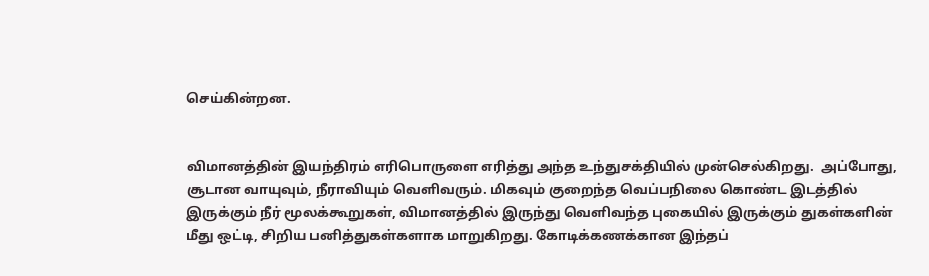செய்கின்றன.


விமானத்தின் இயந்திரம் எரிபொருளை எரித்து அந்த உந்துசக்தியில் முன்செல்கிறது.  அப்போது,  சூடான வாயுவும், நீராவியும் வெளிவரும். மிகவும் குறைந்த வெப்பநிலை கொண்ட இடத்தில்  இருக்கும் நீர் மூலக்கூறுகள், விமானத்தில் இருந்து வெளிவந்த புகையில் இருக்கும் துகள்களின் மீது ஒட்டி, சிறிய பனித்துகள்களாக மாறுகிறது. கோடிக்கணக்கான இந்தப்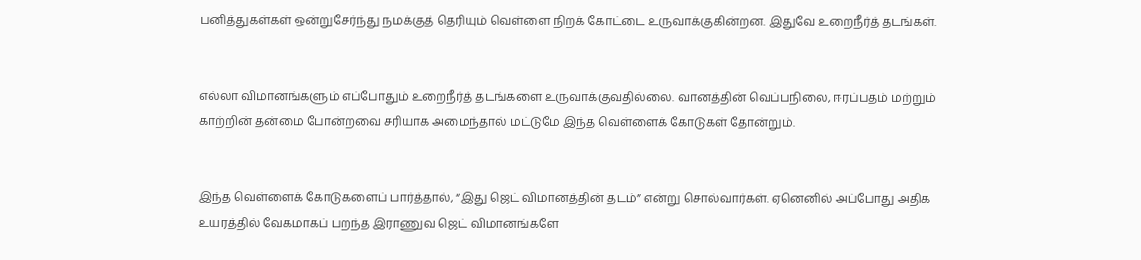பனித்துகள்கள் ஒன்றுசேர்ந்து நமக்குத் தெரியும் வெள்ளை நிறக் கோட்டை உருவாக்குகின்றன. இதுவே உறைநீர்த் தடங்கள்.


எல்லா விமானங்களும் எப்போதும் உறைநீர்த் தடங்களை உருவாக்குவதில்லை. வானத்தின் வெப்பநிலை, ஈரப்பதம் மற்றும் காற்றின் தன்மை போன்றவை சரியாக அமைந்தால் மட்டுமே இந்த வெள்ளைக் கோடுகள் தோன்றும்.


இந்த வெள்ளைக் கோடுகளைப் பார்த்தால், “இது ஜெட் விமானத்தின் தடம்” என்று சொல்வார்கள். ஏனெனில் அப்போது அதிக உயரத்தில் வேகமாகப் பறந்த இராணுவ ஜெட் விமானங்களே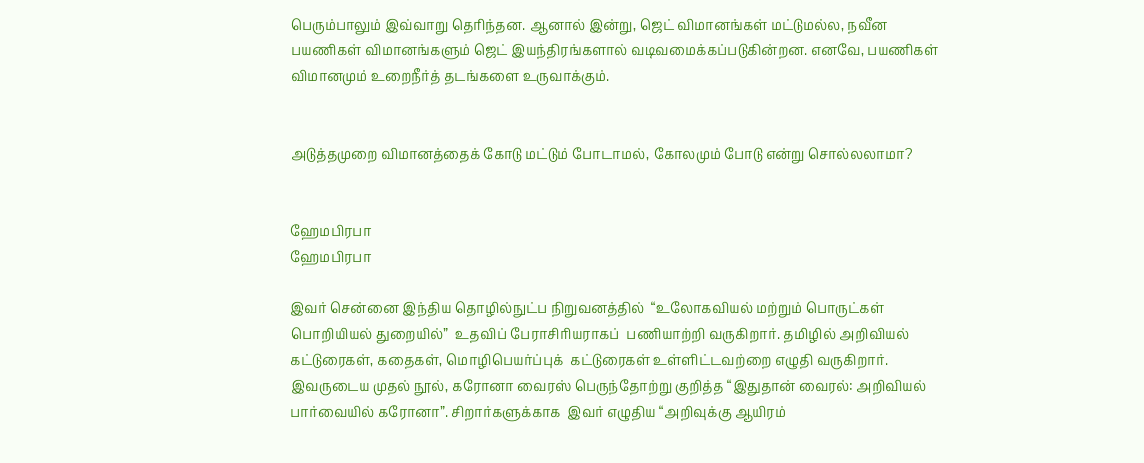பெரும்பாலும் இவ்வாறு தெரிந்தன. ஆனால் இன்று, ஜெட் விமானங்கள் மட்டுமல்ல, நவீன பயணிகள் விமானங்களும் ஜெட் இயந்திரங்களால் வடிவமைக்கப்படுகின்றன. எனவே, பயணிகள் விமானமும் உறைநீர்த் தடங்களை உருவாக்கும்.


அடுத்தமுறை விமானத்தைக் கோடு மட்டும் போடாமல், கோலமும் போடு என்று சொல்லலாமா?


ஹேமபிரபா
ஹேமபிரபா

இவர் சென்னை இந்திய தொழில்நுட்ப நிறுவனத்தில்  “உலோகவியல் மற்றும் பொருட்கள் பொறியியல் துறையில்”  உதவிப் பேராசிரியராகப்  பணியாற்றி வருகிறார். தமிழில் அறிவியல் கட்டுரைகள், கதைகள், மொழிபெயர்ப்புக்  கட்டுரைகள் உள்ளிட்டவற்றை எழுதி வருகிறார். இவருடைய முதல் நூல், கரோனா வைரஸ் பெருந்தோற்று குறித்த “இதுதான் வைரல்: அறிவியல் பார்வையில் கரோனா”. சிறார்களுக்காக  இவர் எழுதிய “அறிவுக்கு ஆயிரம்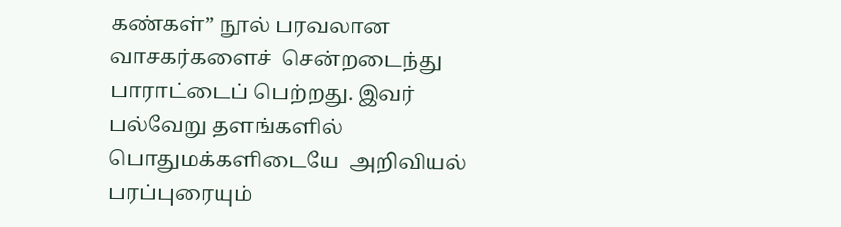கண்கள்” நூல் பரவலான வாசகர்களைச்  சென்றடைந்து  பாராட்டைப் பெற்றது. இவர் பல்வேறு தளங்களில் பொதுமக்களிடையே  அறிவியல் பரப்புரையும்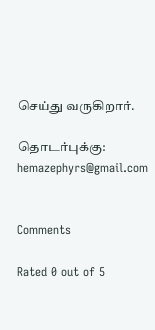செய்து வருகிறார்.

தொடர்புக்கு: hemazephyrs@gmail.com


Comments

Rated 0 out of 5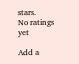stars.
No ratings yet

Add a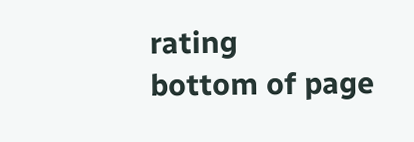rating
bottom of page